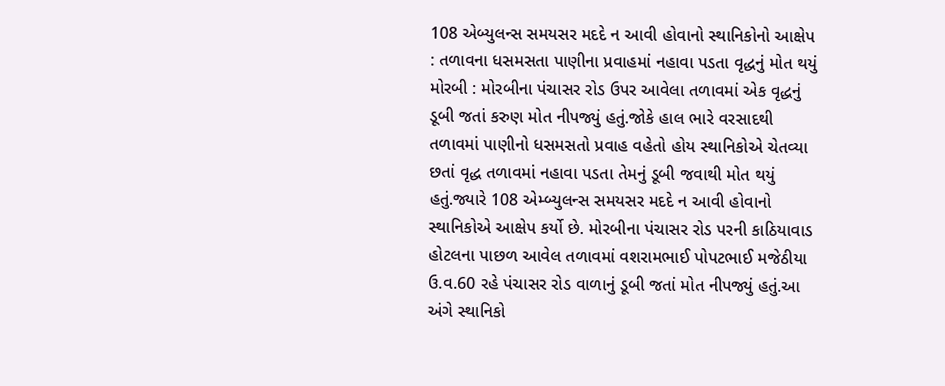108 એબ્યુલન્સ સમયસર મદદે ન આવી હોવાનો સ્થાનિકોનો આક્ષેપ : તળાવના ધસમસતા પાણીના પ્રવાહમાં નહાવા પડતા વૃદ્ધનું મોત થયું મોરબી : મોરબીના પંચાસર રોડ ઉપર આવેલા તળાવમાં એક વૃદ્ધનું ડૂબી જતાં કરુણ મોત નીપજ્યું હતું.જોકે હાલ ભારે વરસાદથી તળાવમાં પાણીનો ધસમસતો પ્રવાહ વહેતો હોય સ્થાનિકોએ ચેતવ્યા છતાં વૃદ્ધ તળાવમાં નહાવા પડતા તેમનું ડૂબી જવાથી મોત થયું હતું.જ્યારે 108 એમ્બ્યુલન્સ સમયસર મદદે ન આવી હોવાનો સ્થાનિકોએ આક્ષેપ કર્યો છે. મોરબીના પંચાસર રોડ પરની કાઠિયાવાડ હોટલના પાછળ આવેલ તળાવમાં વશરામભાઈ પોપટભાઈ મજેઠીયા ઉ.વ.60 રહે પંચાસર રોડ વાળાનું ડૂબી જતાં મોત નીપજ્યું હતું.આ અંગે સ્થાનિકો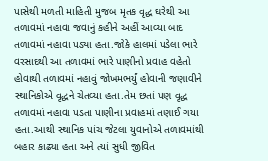પાસેથી મળતી માહિતી મુજબ મૃતક વૃદ્ધ ઘરેથી આ તળાવમાં નહાવા જવાનું કહીને અહીં આવ્યા બાદ તળાવમાં નહાવા પડ્યા હતા.જોકે હાલમાં પડેલા ભારે વરસાદથી આ તળાવમાં ભારે પાણીનો પ્રવાહ વહેતો હોવાથી તળાવમાં નહાવું જોખમભર્યું હોવાની જણાવીને સ્થાનિકોએ વૃદ્ધને ચેતવ્યા હતા.તેમ છતાં પણ વૃદ્ધ તળાવમાં નહાવા પડતા પાણીના પ્રવાહમાં તણાઈ ગયા હતા.આથી સ્થાનિક પાંચ જેટલા યુવાનોએ તળાવમાંથી બહાર કાઢ્યા હતા અને ત્યાં સુધી જીવિત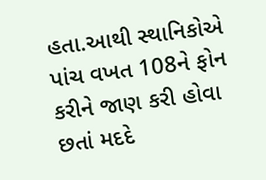હતા.આથી સ્થાનિકોએ પાંચ વખત 108ને ફોન કરીને જાણ કરી હોવા છતાં મદદે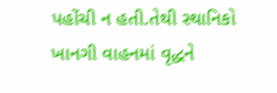પહોંચી ન હતી.તેથી સ્થાનિકો ખાનગી વાહનમાં વૃદ્ધને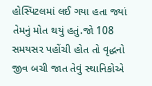હોસ્પિટલમાં લઈ ગયા હતા જ્યાં તેમનું મોત થયું હતું.જો 108 સમયસર પહોંચી હોત તો વૃદ્ધનો જીવ બચી જાત તેવું સ્થાનિકોએ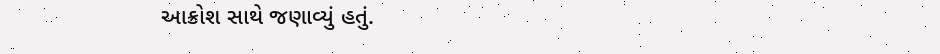આક્રોશ સાથે જણાવ્યું હતું.